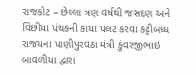રાજકોટ – છેલ્લા ત્રણ વર્ષથી જસદણ અને વિંછીયા પંથકની કાયા પલટ કરવા કટ્ટીબધ્ધ રાજયના પાણીપુરવઠા મંત્રી કુંવરજીભાઇ બાવળીયા દ્વારા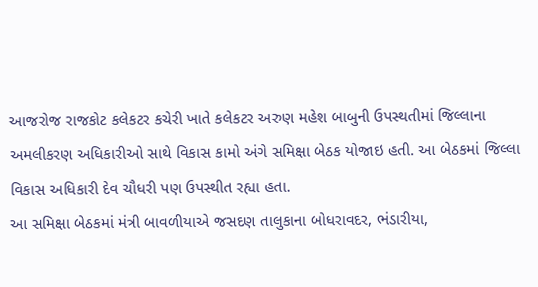આજરોજ રાજકોટ કલેકટર કચેરી ખાતે કલેકટર અરુણ મહેશ બાબુની ઉપસ્થતીમાં જિલ્લાના અમલીકરણ અધિકારીઓ સાથે વિકાસ કામો અંગે સમિક્ષા બેઠક યોજાઇ હતી. આ બેઠકમાં જિલ્લા વિકાસ અધિકારી દેવ ચૌધરી પણ ઉપસ્થીત રહ્યા હતા.
આ સમિક્ષા બેઠકમાં મંત્રી બાવળીયાએ જસદણ તાલુકાના બોધરાવદર, ભંડારીયા,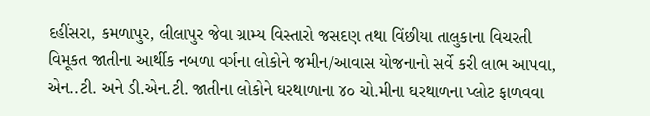દહીંસરા, કમળાપુર, લીલાપુર જેવા ગ્રામ્ય વિસ્તારો જસદણ તથા વિંછીયા તાલુકાના વિચરતી વિમૂકત જાતીના આર્થીક નબળા વર્ગના લોકોને જમીન/આવાસ યોજનાનો સર્વે કરી લાભ આપવા, એન..ટી. અને ડી.એન.ટી. જાતીના લોકોને ઘરથાળાના ૪૦ ચો.મીના ઘરથાળના પ્લોટ ફાળવવા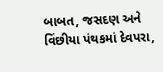બાબત, જસદણ અને વિંછીયા પંથકમાં દેવપરા,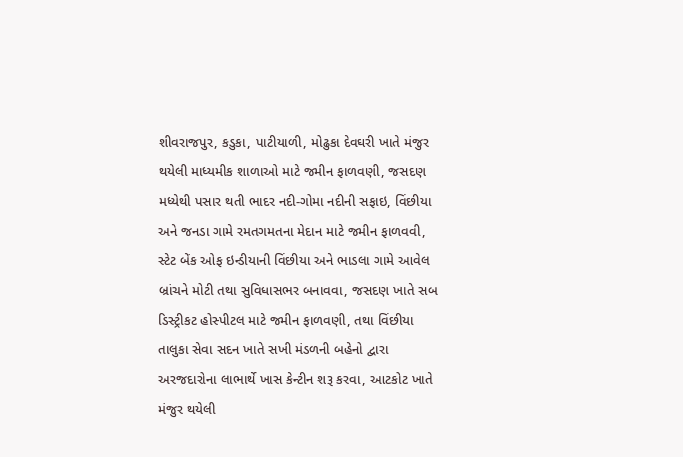શીવરાજપુર, કડુકા, પાટીયાળી, મોઢુકા દેવઘરી ખાતે મંજુર થયેલી માધ્યમીક શાળાઓ માટે જમીન ફાળવણી, જસદણ મધ્યેથી પસાર થતી ભાદર નદી-ગોમા નદીની સફાઇ, વિંછીયા અને જનડા ગામે રમતગમતના મેદાન માટે જમીન ફાળવવી, સ્ટેટ બેંક ઓફ ઇન્ડીયાની વિંછીયા અને ભાડલા ગામે આવેલ બ્રાંચને મોટી તથા સુવિધાસભર બનાવવા, જસદણ ખાતે સબ ડિસ્ટ્રીકટ હોસ્પીટલ માટે જમીન ફાળવણી, તથા વિંછીયા તાલુકા સેવા સદન ખાતે સખી મંડળની બહેનો દ્વારા અરજદારોના લાભાર્થે ખાસ કેન્ટીન શરૂ કરવા, આટકોટ ખાતે મંજુર થયેલી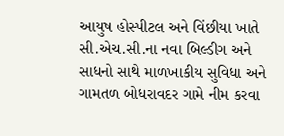આયુષ હોસ્પીટલ અને વિંછીયા ખાતે સી.એચ.સી.ના નવા બિલ્ડીગ અને સાધનો સાથે માળખાકીય સુવિધા અને ગામતળ બોધરાવદર ગામે નીમ કરવા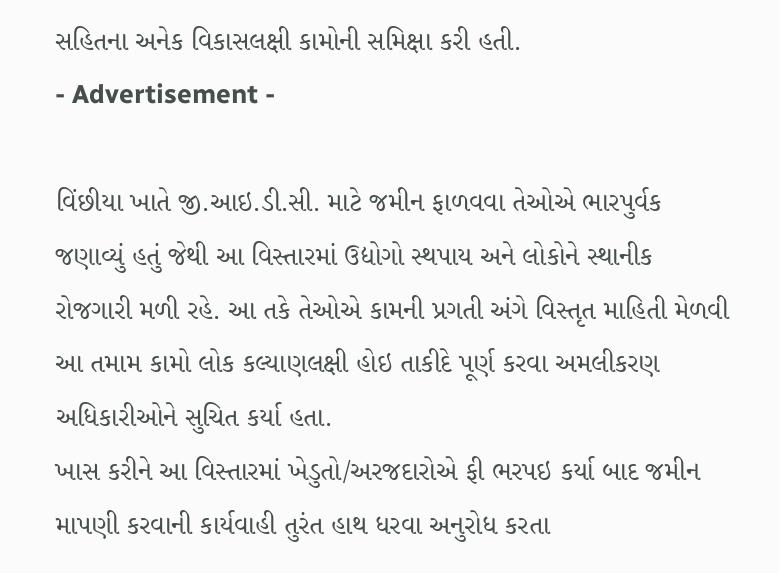સહિતના અનેક વિકાસલક્ષી કામોની સમિક્ષા કરી હતી.
- Advertisement -

વિંછીયા ખાતે જી.આઇ.ડી.સી. માટે જમીન ફાળવવા તેઓએ ભારપુર્વક જણાવ્યું હતું જેથી આ વિસ્તારમાં ઉદ્યોગો સ્થપાય અને લોકોને સ્થાનીક રોજગારી મળી રહે. આ તકે તેઓએ કામની પ્રગતી અંગે વિસ્તૃત માહિતી મેળવી આ તમામ કામો લોક કલ્યાણલક્ષી હોઇ તાકીદે પૂર્ણ કરવા અમલીકરણ અધિકારીઓને સુચિત કર્યા હતા.
ખાસ કરીને આ વિસ્તારમાં ખેડુતો/અરજદારોએ ફી ભરપઇ કર્યા બાદ જમીન માપણી કરવાની કાર્યવાહી તુરંત હાથ ધરવા અનુરોધ કરતા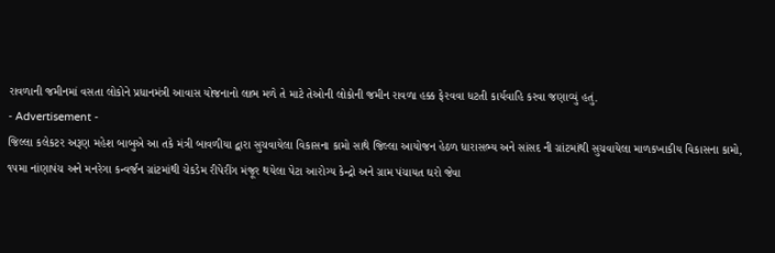રાવળાની જમીનમાં વસતા લોકોને પ્રધાનમંત્રી આવાસ યોજનાનો લાભ મળે તે માટે તેઓની લોકોની જમીન રાવળા હક્ક ફેરવવા ધટતી કાર્યવાહિ કરવા જણાવ્યું હતું.
- Advertisement -
જિલ્લા કલેકટર અરૂણ મહેશ બાબુએ આ તકે મંત્રી બાવળીયા દ્વારા સુચવાયેલા વિકાસના કામો સાથે જિલ્લા આયોજન હેઠળ ધારાસભ્ય અને સાંસદ ની ગ્રાંટમાંથી સુચવાયેલા માળકખાકીય વિકાસના કામો, ૧૫મા નાંણાપંચ અને મનરેગા કન્વર્જન ગ્રાંટમાંથી ચેકડેમ રીપેરીંગ મંજૂર થયેલા પેટા આરોગ્ય કેન્દ્રો અને ગ્રામ પંચાયત ઘરો જેવા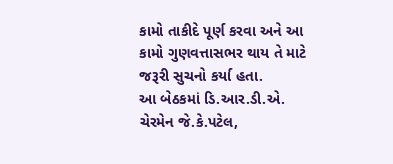કામો તાકીદે પૂર્ણ કરવા અને આ કામો ગુણવત્તાસભર થાય તે માટે જરૂરી સુચનો કર્યા હતા.
આ બેઠકમાં ડિ.આર.ડી.એ. ચેરમેન જે.કે.પટેલ,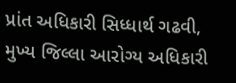પ્રાંત અધિકારી સિધ્ધાર્થ ગઢવી, મુખ્ય જિલ્લા આરોગ્ય અધિકારી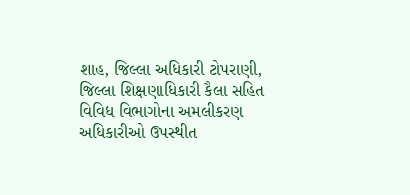શાહ, જિલ્લા અધિકારી ટોપરાણી, જિલ્લા શિક્ષણાધિકારી કૈલા સહિત વિવિધ વિભાગોના અમલીકરણ અધિકારીઓ ઉપસ્થીત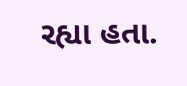રહ્યા હતા.